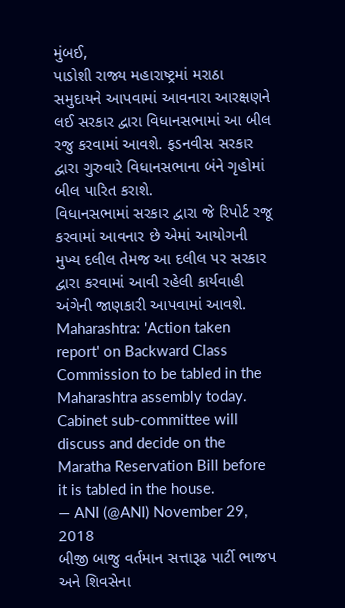મુંબઈ,
પાડોશી રાજ્ય મહારાષ્ટ્રમાં મરાઠા સમુદાયને આપવામાં આવનારા આરક્ષણને લઈ સરકાર દ્વારા વિધાનસભામાં આ બીલ રજુ કરવામાં આવશે. ફડનવીસ સરકાર દ્વારા ગુરુવારે વિધાનસભાના બંને ગૃહોમાં બીલ પારિત કરાશે.
વિધાનસભામાં સરકાર દ્વારા જે રિપોર્ટ રજૂ કરવામાં આવનાર છે એમાં આયોગની મુખ્ય દલીલ તેમજ આ દલીલ પર સરકાર દ્વારા કરવામાં આવી રહેલી કાર્યવાહી અંગેની જાણકારી આપવામાં આવશે.
Maharashtra: 'Action taken report' on Backward Class Commission to be tabled in the Maharashtra assembly today. Cabinet sub-committee will discuss and decide on the Maratha Reservation Bill before it is tabled in the house.
— ANI (@ANI) November 29, 2018
બીજી બાજુ વર્તમાન સત્તારૂઢ પાર્ટી ભાજપ અને શિવસેના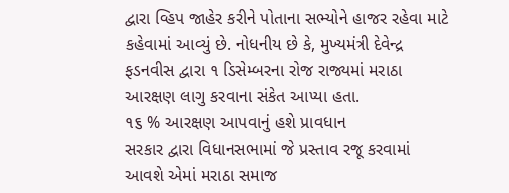દ્વારા વ્હિપ જાહેર કરીને પોતાના સભ્યોને હાજર રહેવા માટે કહેવામાં આવ્યું છે. નોધનીય છે કે, મુખ્યમંત્રી દેવેન્દ્ર ફડનવીસ દ્વારા ૧ ડિસેમ્બરના રોજ રાજ્યમાં મરાઠા આરક્ષણ લાગુ કરવાના સંકેત આપ્યા હતા.
૧૬ % આરક્ષણ આપવાનું હશે પ્રાવધાન
સરકાર દ્વારા વિધાનસભામાં જે પ્રસ્તાવ રજૂ કરવામાં આવશે એમાં મરાઠા સમાજ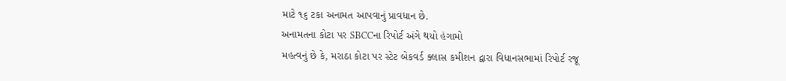માટે ૧૬ ટકા અનામત આપવાનું પ્રાવધાન છે.
અનામતના કોટા પર SBCCના રિપોર્ટ અંગે થયો હંગામો
મહત્વનું છે કે, મરાઠા કોટા પર સ્ટેટ બેકવર્ડ ક્લાસ કમીશન દ્વારા વિધાનસભામાં રિપોર્ટ રજૂ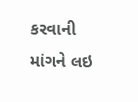કરવાની માંગને લઇ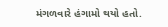મંગળવારે હંગામો થયો હતો.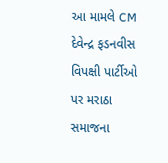આ મામલે CM દેવેન્દ્ર ફડનવીસ વિપક્ષી પાર્ટીઓ પર મરાઠા સમાજના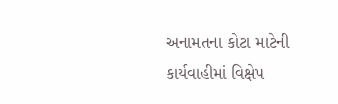અનામતના કોટા માટેની કાર્યવાહીમાં વિક્ષેપ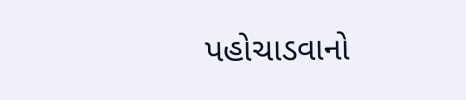પહોચાડવાનો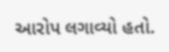આરોપ લગાવ્યો હતો.